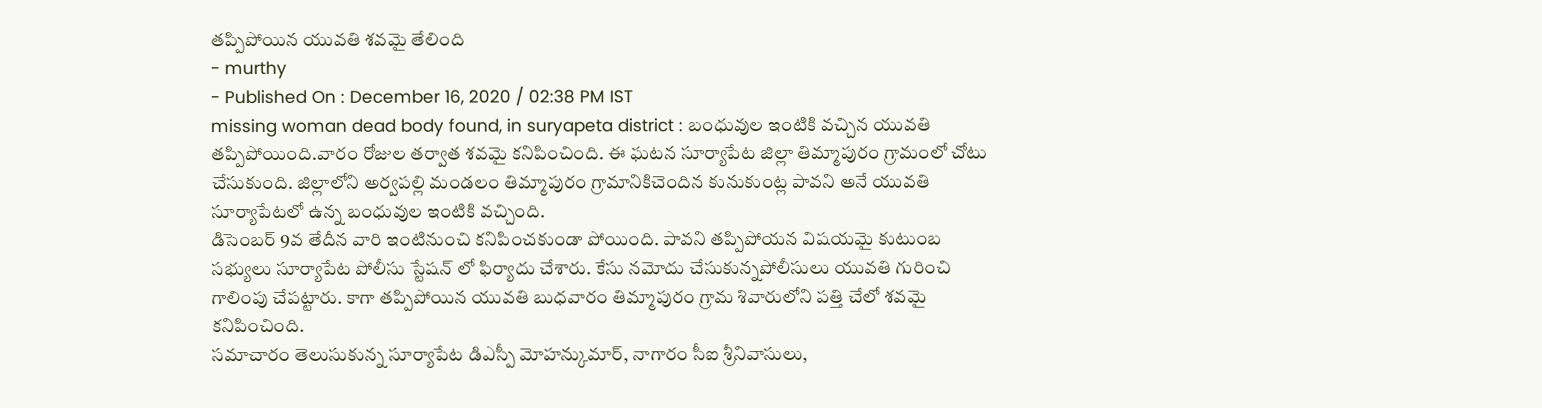తప్పిపోయిన యువతి శవమై తేలింది
- murthy
- Published On : December 16, 2020 / 02:38 PM IST
missing woman dead body found, in suryapeta district : బంధువుల ఇంటికి వచ్చిన యువతి తప్పిపోయింది.వారం రోజుల తర్వాత శవమై కనిపించింది. ఈ ఘటన సూర్యాపేట జిల్లా తిమ్మాపురం గ్రామంలో చోటు చేసుకుంది. జిల్లాలోని అర్వపల్లి మండలం తిమ్మాపురం గ్రామానికిచెందిన కునుకుంట్ల పావని అనే యువతి సూర్యాపేటలో ఉన్న బంధువుల ఇంటికి వచ్చింది.
డిసెంబర్ 9వ తేదీన వారి ఇంటినుంచి కనిపించకుండా పోయింది. పావని తప్పిపోయన విషయమై కుటుంబ సభ్యులు సూర్యాపేట పోలీసు స్టేషన్ లో ఫిర్యాదు చేశారు. కేసు నమోదు చేసుకున్నపోలీసులు యువతి గురించి గాలింపు చేపట్టారు. కాగా తప్పిపోయిన యువతి బుధవారం తిమ్మాపురం గ్రామ శివారులోని పత్తి చేలో శవమై కనిపించింది.
సమాచారం తెలుసుకున్న సూర్యాపేట డిఎస్పీ మోహన్కుమార్, నాగారం సీఐ శ్రీనివాసులు,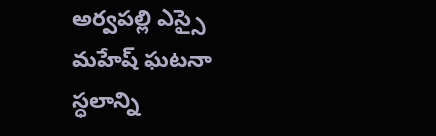అర్వపల్లి ఎస్సై మహేష్ ఘటనా స్ధలాన్ని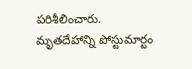పరిశీలించారు. మృతదేహాన్ని పోస్టుమార్టం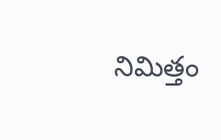నిమిత్తం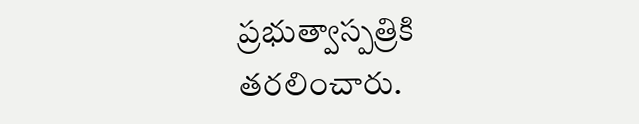ప్రభుత్వాస్పత్రికి తరలించారు.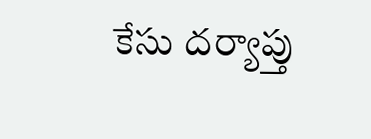కేసు దర్యాప్తు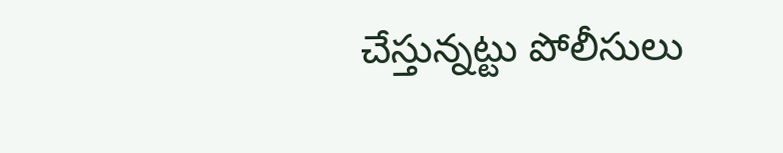చేస్తున్నట్టు పోలీసులు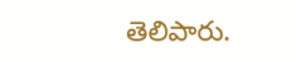తెలిపారు.